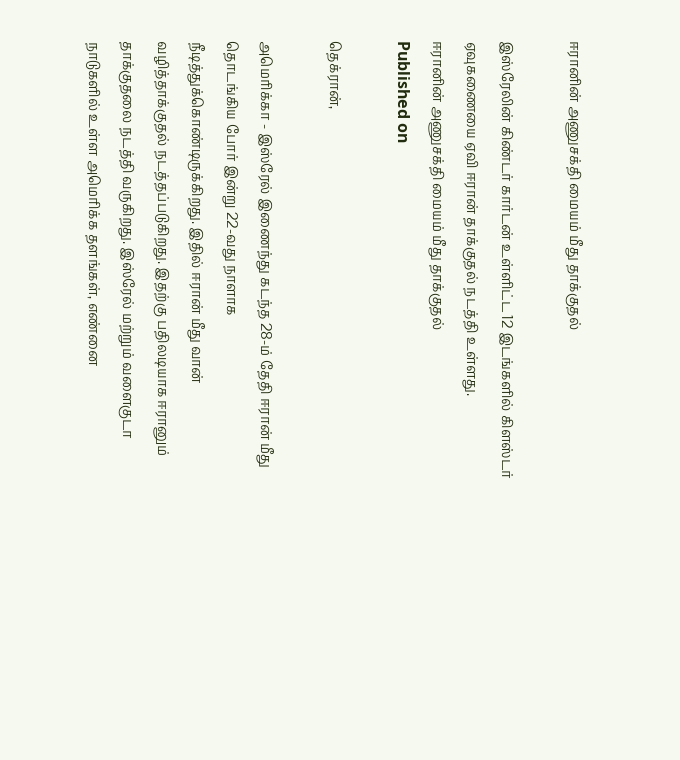ஈரானின் அணுசக்தி மையம் மீது தாக்குதல்

இஸ்ரேலின் கிண்டர் கார்டன் உள்ளிட்ட 12 இடங்களில் கிளஸ்டர் ஏவுகணையை ஏவி ஈரான் தாக்குதல் நடத்தி உள்ளது.
ஈரானின் அணுசக்தி மையம் மீது தாக்குதல்
Published on

தெக்ரான்,

அமெரிக்கா - இஸ்ரேல் இணைந்து கடந்த 28-ம் தேதி ஈரான் மீது தொடங்கிய போர் இன்று 22-வது நாளாக நீடித்துக்கொண்டிருக்கிறது. இதில் ஈரான் மீது வான் வழித்தாக்குதல் நடத்தப்படுகிறது. இதற்கு பதிலடியாக ஈரானும் தாக்குதலை நடத்தி வருகிறது. இஸ்ரேல் மற்றும் வளைகுடா நாடுகளில் உள்ள அமெரிக்க தளங்கள், எண்னை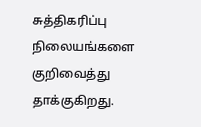சுத்திகரிப்பு நிலையங்களை குறிவைத்து தாக்குகிறது.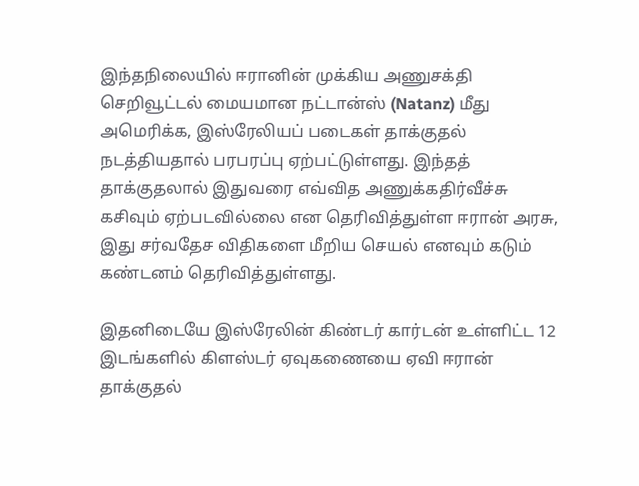இந்தநிலையில் ஈரானின் முக்கிய அணுசக்தி செறிவூட்டல் மையமான நட்டான்ஸ் (Natanz) மீது அமெரிக்க, இஸ்ரேலியப் படைகள் தாக்குதல் நடத்தியதால் பரபரப்பு ஏற்பட்டுள்ளது. இந்தத் தாக்குதலால் இதுவரை எவ்வித அணுக்கதிர்வீச்சு கசிவும் ஏற்படவில்லை என தெரிவித்துள்ள ஈரான் அரசு, இது சர்வதேச விதிகளை மீறிய செயல் எனவும் கடும் கண்டனம் தெரிவித்துள்ளது.

இதனிடையே இஸ்ரேலின் கிண்டர் கார்டன் உள்ளிட்ட 12 இடங்களில் கிளஸ்டர் ஏவுகணையை ஏவி ஈரான் தாக்குதல்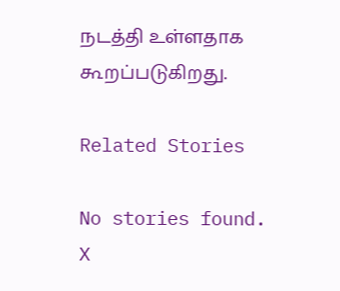நடத்தி உள்ளதாக கூறப்படுகிறது.

Related Stories

No stories found.
X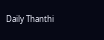Daily Thanthi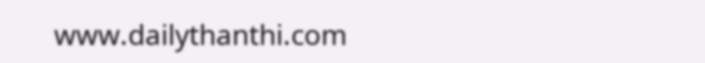www.dailythanthi.com